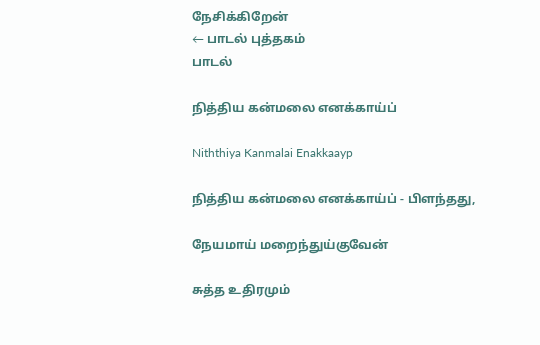நேசிக்கிறேன்
← பாடல் புத்தகம்
பாடல்

நித்திய கன்மலை எனக்காய்ப்

Niththiya Kanmalai Enakkaayp

நித்திய கன்மலை எனக்காய்ப் - பிளந்தது,

நேயமாய் மறைந்துய்குவேன்

சுத்த உதிரமும்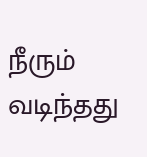நீரும் வடிந்தது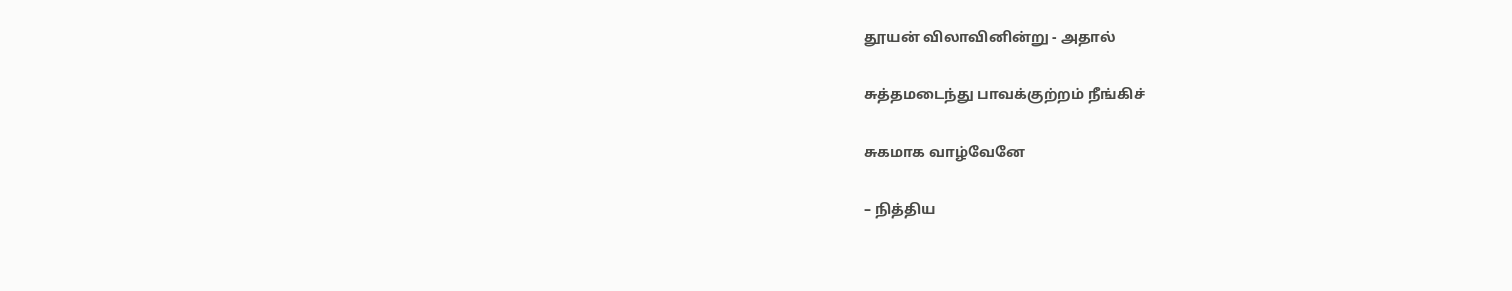தூயன் விலாவினின்று - அதால்

சுத்தமடைந்து பாவக்குற்றம் நீங்கிச்

சுகமாக வாழ்வேனே

– நித்திய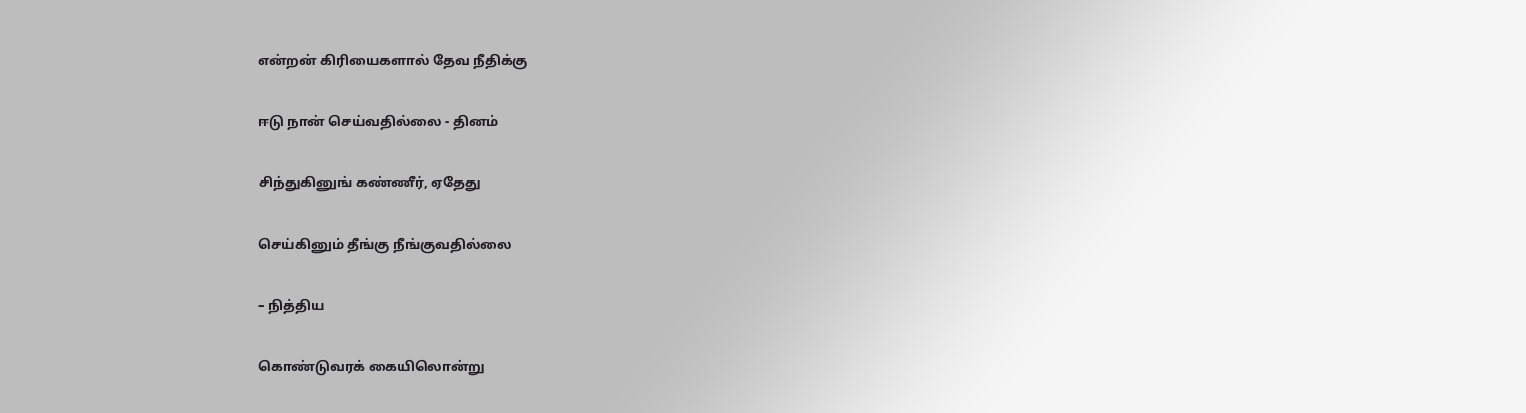என்றன் கிரியைகளால் தேவ நீதிக்கு

ஈடு நான் செய்வதில்லை - தினம்

சிந்துகினுங் கண்ணீர், ஏதேது

செய்கினும் தீங்கு நீங்குவதில்லை

– நித்திய

கொண்டுவரக் கையிலொன்று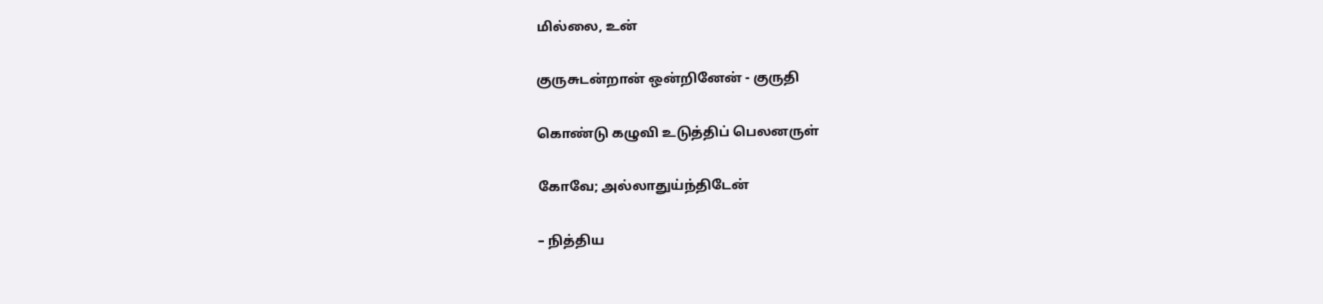மில்லை, உன்

குருசுடன்றான் ஒன்றினேன் - குருதி

கொண்டு கழுவி உடுத்திப் பெலனருள்

கோவே; அல்லாதுய்ந்திடேன்

– நித்திய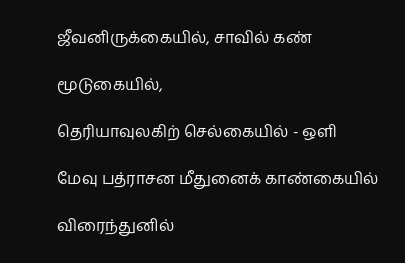ஜீவனிருக்கையில், சாவில் கண்

மூடுகையில்,

தெரியாவுலகிற் செல்கையில் - ஒளி

மேவு பத்ராசன மீதுனைக் காண்கையில்

விரைந்துனில்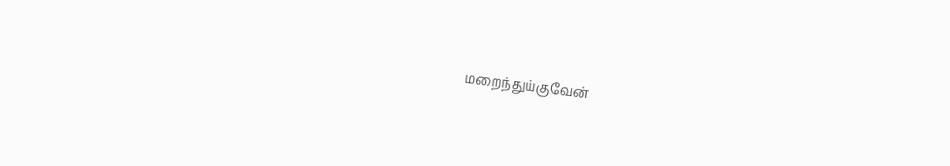மறைந்துய்குவேன்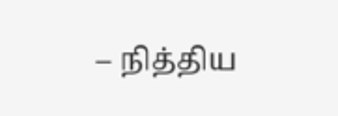– நித்திய